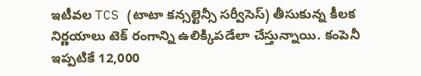ఇటీవల TCS (టాటా కన్సల్టెన్సీ సర్వీసెస్) తీసుకున్న కీలక నిర్ణయాలు టెక్ రంగాన్ని ఉలిక్కిపడేలా చేస్తున్నాయి. కంపెనీ ఇప్పటికే 12,000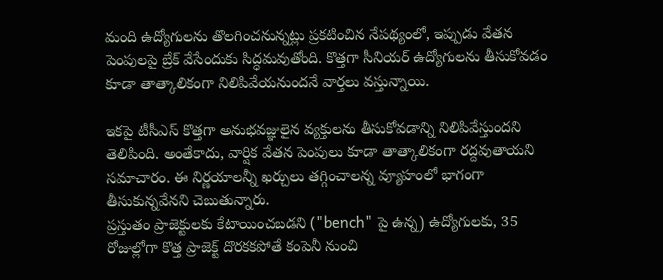మంది ఉద్యోగులను తొలగించనున్నట్లు ప్రకటించిన నేపథ్యంలో, ఇప్పుడు వేతన పెంపులపై బ్రేక్ వేసేందుకు సిద్ధమవుతోంది. కొత్తగా సీనియర్ ఉద్యోగులను తీసుకోవడం కూడా తాత్కాలికంగా నిలిపివేయనుందనే వార్తలు వస్తున్నాయి.

ఇకపై టీసీఎస్ కొత్తగా అనుభవజ్ఞులైన వ్యక్తులను తీసుకోవడాన్ని నిలిపివేస్తుందని తెలిపింది. అంతేకాదు, వార్షిక వేతన పెంపులు కూడా తాత్కాలికంగా రద్దవుతాయని సమాచారం. ఈ నిర్ణయాలన్నీ ఖర్చులు తగ్గించాలన్న వ్యూహంలో భాగంగా తీసుకున్నవేనని చెబుతున్నారు.
ప్రస్తుతం ప్రాజెక్టులకు కేటాయించబడని ("bench" పై ఉన్న) ఉద్యోగులకు, 35 రోజుల్లోగా కొత్త ప్రాజెక్ట్ దొరకకపోతే కంపెనీ నుంచి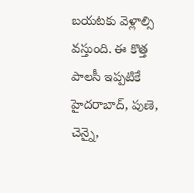బయటకు వెళ్లాల్సి వస్తుంది. ఈ కొత్త పాలసీ ఇప్పటికే హైదరాబాద్, పుణె, చెన్నై,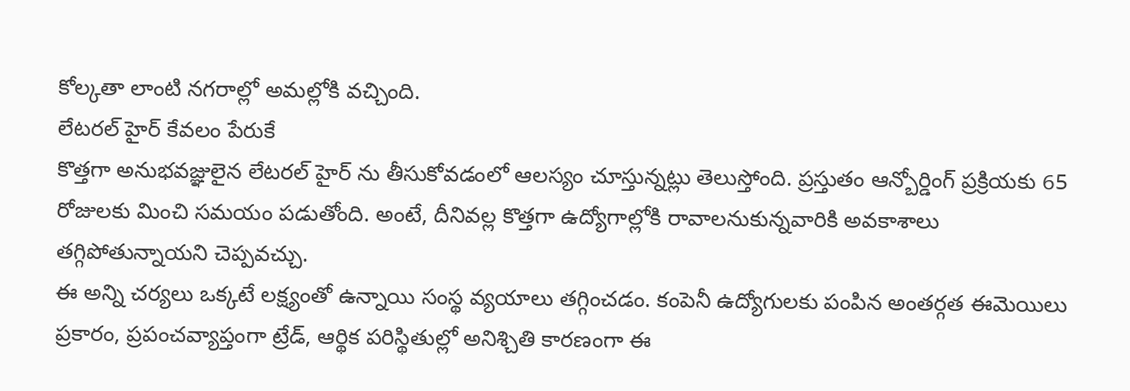కోల్కతా లాంటి నగరాల్లో అమల్లోకి వచ్చింది.
లేటరల్ హైర్ కేవలం పేరుకే
కొత్తగా అనుభవజ్ఞులైన లేటరల్ హైర్ ను తీసుకోవడంలో ఆలస్యం చూస్తున్నట్లు తెలుస్తోంది. ప్రస్తుతం ఆన్బోర్డింగ్ ప్రక్రియకు 65 రోజులకు మించి సమయం పడుతోంది. అంటే, దీనివల్ల కొత్తగా ఉద్యోగాల్లోకి రావాలనుకున్నవారికి అవకాశాలు తగ్గిపోతున్నాయని చెప్పవచ్చు.
ఈ అన్ని చర్యలు ఒక్కటే లక్ష్యంతో ఉన్నాయి సంస్థ వ్యయాలు తగ్గించడం. కంపెనీ ఉద్యోగులకు పంపిన అంతర్గత ఈమెయిలు ప్రకారం, ప్రపంచవ్యాప్తంగా ట్రేడ్, ఆర్థిక పరిస్థితుల్లో అనిశ్చితి కారణంగా ఈ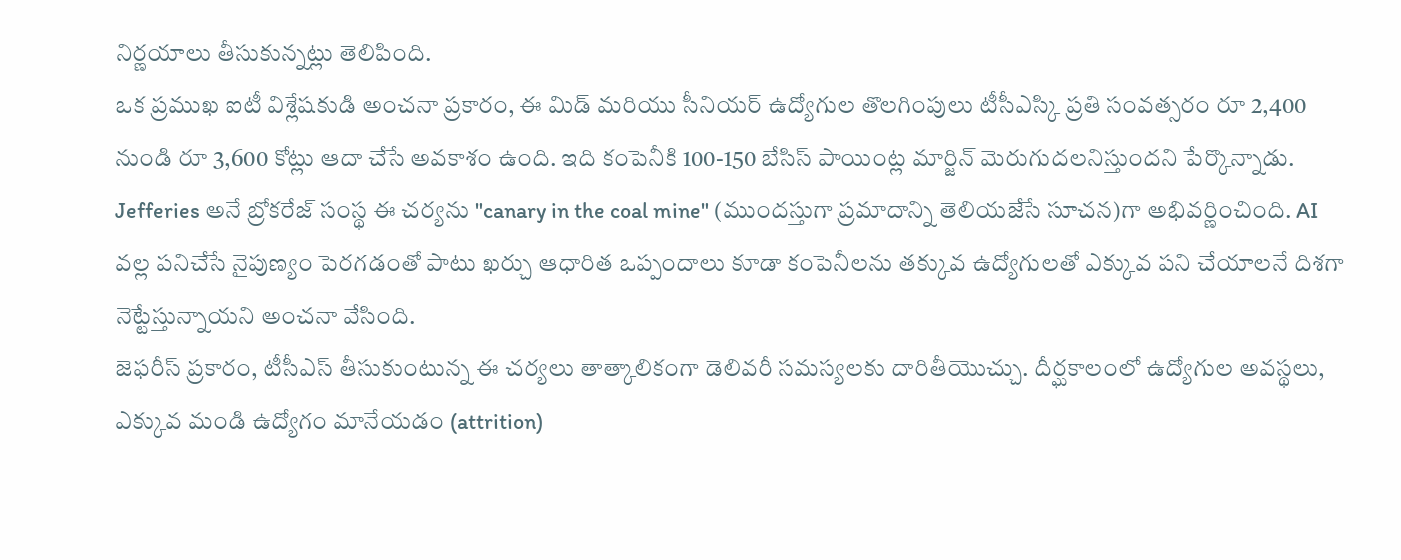నిర్ణయాలు తీసుకున్నట్లు తెలిపింది.
ఒక ప్రముఖ ఐటీ విశ్లేషకుడి అంచనా ప్రకారం, ఈ మిడ్ మరియు సీనియర్ ఉద్యోగుల తొలగింపులు టీసీఎస్కి ప్రతి సంవత్సరం రూ 2,400 నుండి రూ 3,600 కోట్లు ఆదా చేసే అవకాశం ఉంది. ఇది కంపెనీకి 100-150 బేసిస్ పాయింట్ల మార్జిన్ మెరుగుదలనిస్తుందని పేర్కొన్నాడు.
Jefferies అనే బ్రోకరేజ్ సంస్థ ఈ చర్యను "canary in the coal mine" (ముందస్తుగా ప్రమాదాన్ని తెలియజేసే సూచన)గా అభివర్ణించింది. AI వల్ల పనిచేసే నైపుణ్యం పెరగడంతో పాటు ఖర్చు ఆధారిత ఒప్పందాలు కూడా కంపెనీలను తక్కువ ఉద్యోగులతో ఎక్కువ పని చేయాలనే దిశగా నెట్టేస్తున్నాయని అంచనా వేసింది.
జెఫరీస్ ప్రకారం, టీసీఎస్ తీసుకుంటున్న ఈ చర్యలు తాత్కాలికంగా డెలివరీ సమస్యలకు దారితీయొచ్చు. దీర్ఘకాలంలో ఉద్యోగుల అవస్థలు, ఎక్కువ మండి ఉద్యోగం మానేయడం (attrition)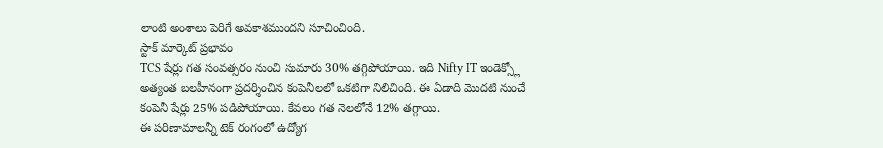లాంటి అంశాలు పెరిగే అవకాశముందని సూచించింది.
స్టాక్ మార్కెట్ ప్రభావం
TCS షేర్లు గత సంవత్సరం నుంచి సుమారు 30% తగ్గిపోయాయి. ఇది Nifty IT ఇండెక్స్లో అత్యంత బలహీనంగా ప్రదర్శించిన కంపెనీలలో ఒకటిగా నిలిచింది. ఈ ఏడాది మొదటి నుంచే కంపెనీ షేర్లు 25% పడిపోయాయి. కేవలం గత నెలలోనే 12% తగ్గాయి.
ఈ పరిణామాలన్నీ టెక్ రంగంలో ఉద్యోగ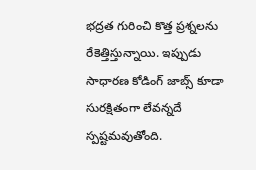భద్రత గురించి కొత్త ప్రశ్నలను రేకెత్తిస్తున్నాయి. ఇప్పుడు సాధారణ కోడింగ్ జాబ్స్ కూడా సురక్షితంగా లేవన్నదే స్పష్టమవుతోంది.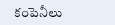కంపెనీలు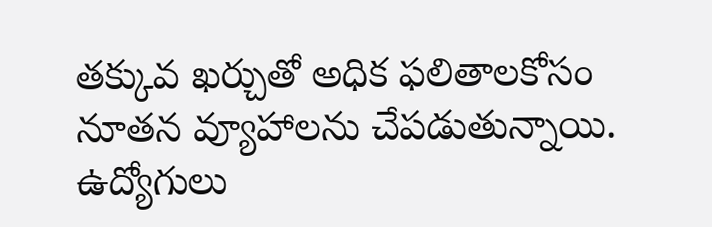తక్కువ ఖర్చుతో అధిక ఫలితాలకోసం నూతన వ్యూహాలను చేపడుతున్నాయి. ఉద్యోగులు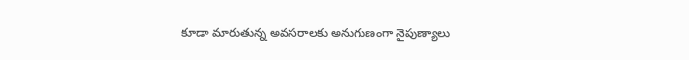కూడా మారుతున్న అవసరాలకు అనుగుణంగా నైపుణ్యాలు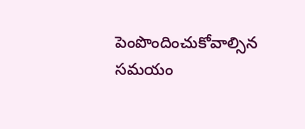పెంపొందించుకోవాల్సిన సమయం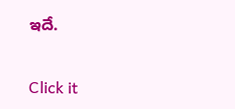ఇదే.


Click it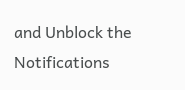and Unblock the Notifications